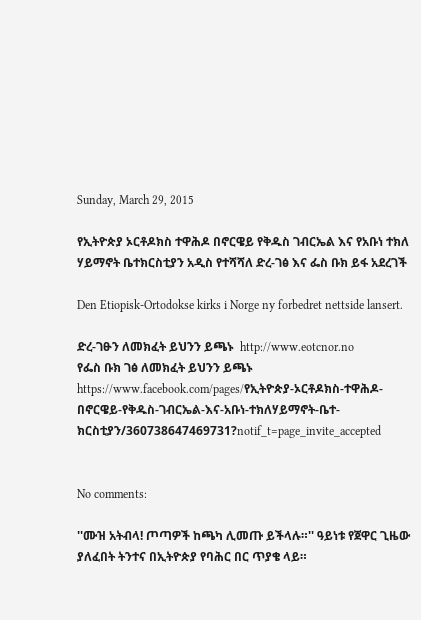Sunday, March 29, 2015

የኢትዮጵያ ኦርቶዶክስ ተዋሕዶ በኖርዌይ የቅዱስ ገብርኤል እና የአቡነ ተክለ ሃይማኖት ቤተክርስቲያን አዲስ የተሻሻለ ድረ-ገፅ እና ፌስ ቡክ ይፋ አደረገች

Den Etiopisk-Ortodokse kirks i Norge ny forbedret nettside lansert.

ድረ-ገፁን ለመክፈት ይህንን ይጫኑ  http://www.eotcnor.no
የፌስ ቡክ ገፅ ለመክፈት ይህንን ይጫኑ https://www.facebook.com/pages/የኢትዮጵያ-ኦርቶዶክስ-ተዋሕዶ-በኖርዌይ-የቅዱስ-ገብርኤል-እና-አቡነ-ተክለሃይማኖት-ቤተ-ክርስቲያን/360738647469731?notif_t=page_invite_accepted


No comments:

''ሙዝ አትብላ! ጦጣዎች ከጫካ ሊመጡ ይችላሉ።'' ዓይነቱ የጀዋር ጊዜው ያለፈበት ትንተና በኢትዮጵያ የባሕር በር ጥያቄ ላይ።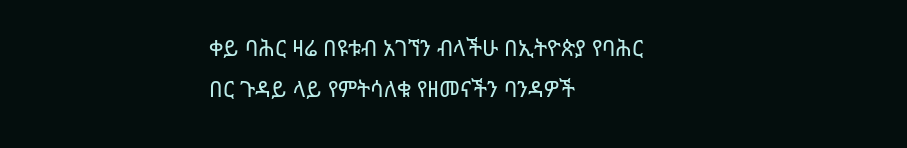ቀይ ባሕር ዛሬ በዩቱብ አገኘን ብላችሁ በኢትዮጵያ የባሕር በር ጉዳይ ላይ የምትሳለቁ የዘመናችን ባንዳዎች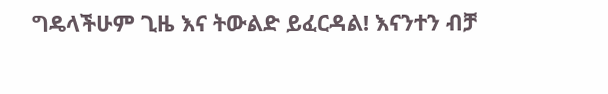ግዴላችሁም ጊዜ እና ትውልድ ይፈርዳል! እናንተን ብቻ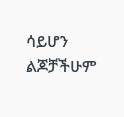ሳይሆን ልጆቻችሁም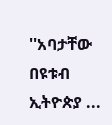''አባታቸው በዩቱብ ኢትዮጵያ ...